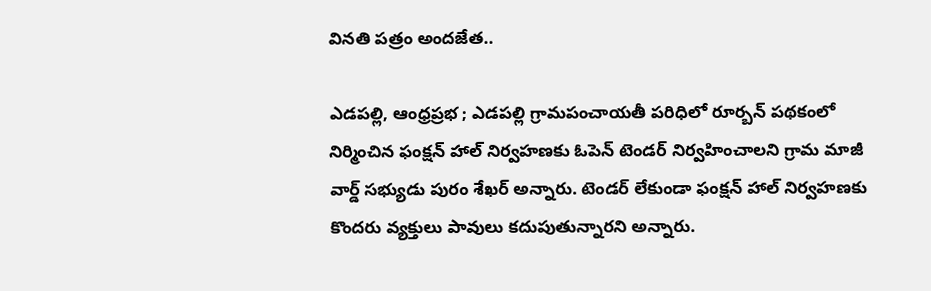వినతి పత్రం అందజేత..

ఎడపల్లి, ఆంధ్రప్రభ ; ఎడపల్లి గ్రామపంచాయతీ పరిధిలో రూర్బన్ పథకంలో నిర్మించిన ఫంక్షన్ హాల్ నిర్వహణకు ఓపెన్ టెండర్ నిర్వహించాలని గ్రామ మాజీ వార్డ్ సభ్యుడు పురం శేఖర్ అన్నారు. టెండర్ లేకుండా ఫంక్షన్ హాల్ నిర్వహణకు కొందరు వ్యక్తులు పావులు కదుపుతున్నారని అన్నారు.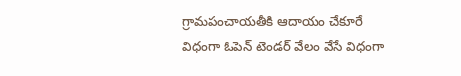గ్రామపంచాయతీకి ఆదాయం చేకూరే విధంగా ఓపెన్ టెండర్ వేలం వేసే విధంగా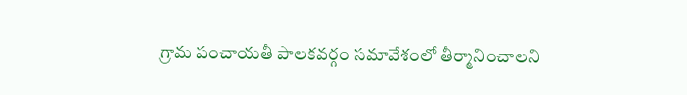గ్రామ పంచాయతీ పాలకవర్గం సమావేశంలో తీర్మానించాలని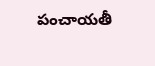పంచాయతీ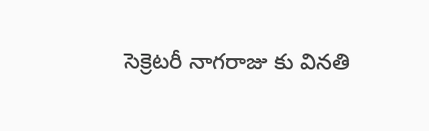సెక్రెటరీ నాగరాజు కు వినతి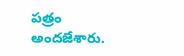పత్రం అందజేశారు.